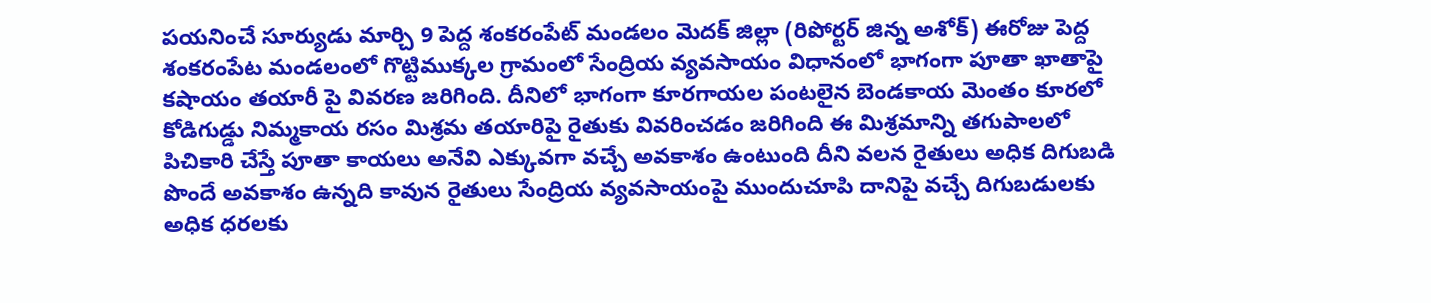పయనించే సూర్యుడు మార్చి 9 పెద్ద శంకరంపేట్ మండలం మెదక్ జిల్లా (రిపోర్టర్ జిన్న అశోక్) ఈరోజు పెద్ద శంకరంపేట మండలంలో గొట్టిముక్కల గ్రామంలో సేంద్రియ వ్యవసాయం విధానంలో భాగంగా పూతా ఖాతాపై కషాయం తయారీ పై వివరణ జరిగింది. దీనిలో భాగంగా కూరగాయల పంటలైన బెండకాయ మెంతం కూరలో కోడిగుడ్డు నిమ్మకాయ రసం మిశ్రమ తయారిపై రైతుకు వివరించడం జరిగింది ఈ మిశ్రమాన్ని తగుపాలలో పిచికారి చేస్తే పూతా కాయలు అనేవి ఎక్కువగా వచ్చే అవకాశం ఉంటుంది దీని వలన రైతులు అధిక దిగుబడి పొందే అవకాశం ఉన్నది కావున రైతులు సేంద్రియ వ్యవసాయంపై ముందుచూపి దానిపై వచ్చే దిగుబడులకు అధిక ధరలకు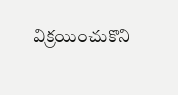విక్రయించుకొని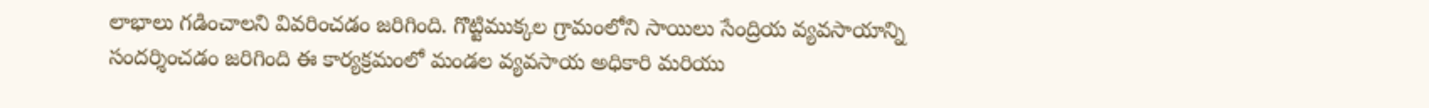లాభాలు గడించాలని వివరించడం జరిగింది. గొట్టిముక్కల గ్రామంలోని సాయిలు సేంద్రియ వ్యవసాయాన్ని సందర్శించడం జరిగింది ఈ కార్యక్రమంలో మండల వ్యవసాయ అధికారి మరియు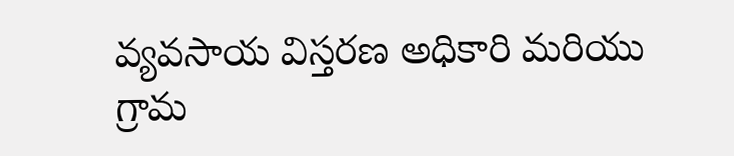వ్యవసాయ విస్తరణ అధికారి మరియు గ్రామ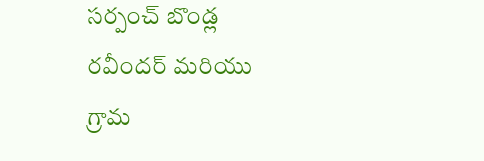సర్పంచ్ బొండ్ల రవీందర్ మరియు గ్రామ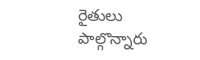రైతులు పాల్గొన్నారు